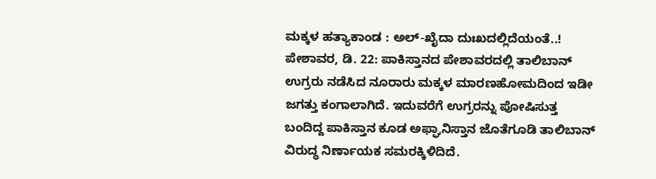ಮಕ್ಕಳ ಹತ್ಯಾಕಾಂಡ : ಅಲ್-ಖೈದಾ ದುಃಖದಲ್ಲಿದೆಯಂತೆ..!
ಪೇಶಾವರ, ಡಿ. 22: ಪಾಕಿಸ್ತಾನದ ಪೇಶಾವರದಲ್ಲಿ ತಾಲಿಬಾನ್ ಉಗ್ರರು ನಡೆಸಿದ ನೂರಾರು ಮಕ್ಕಳ ಮಾರಣಹೋಮದಿಂದ ಇಡೀ ಜಗತ್ತು ಕಂಗಾಲಾಗಿದೆ. ಇದುವರೆಗೆ ಉಗ್ರರನ್ನು ಪೋಷಿಸುತ್ತ ಬಂದಿದ್ದ ಪಾಕಿಸ್ತಾನ ಕೂಡ ಅಫ್ಘಾನಿಸ್ತಾನ ಜೊತೆಗೂಡಿ ತಾಲಿಬಾನ್ ವಿರುದ್ಧ ನಿರ್ಣಾಯಕ ಸಮರಕ್ಕಿಳಿದಿದೆ.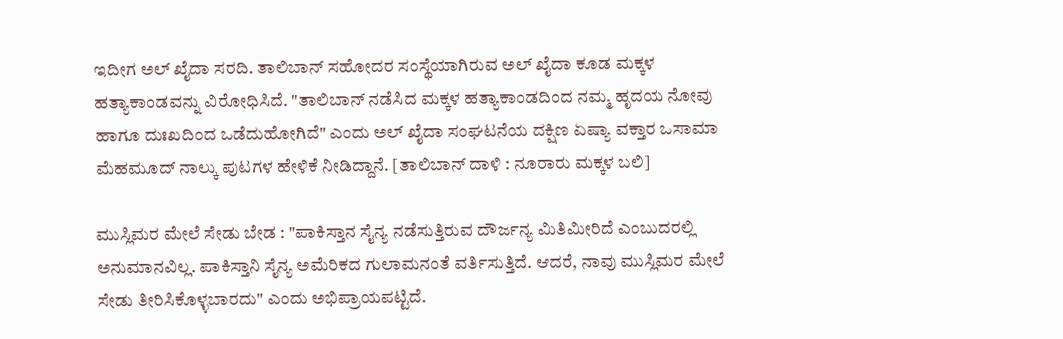ಇದೀಗ ಅಲ್ ಖೈದಾ ಸರದಿ. ತಾಲಿಬಾನ್ ಸಹೋದರ ಸಂಸ್ಥೆಯಾಗಿರುವ ಅಲ್ ಖೈದಾ ಕೂಡ ಮಕ್ಕಳ ಹತ್ಯಾಕಾಂಡವನ್ನು ವಿರೋಧಿಸಿದೆ. "ತಾಲಿಬಾನ್ ನಡೆಸಿದ ಮಕ್ಕಳ ಹತ್ಯಾಕಾಂಡದಿಂದ ನಮ್ಮ ಹೃದಯ ನೋವು ಹಾಗೂ ದುಃಖದಿಂದ ಒಡೆದುಹೋಗಿದೆ" ಎಂದು ಅಲ್ ಖೈದಾ ಸಂಘಟನೆಯ ದಕ್ಷಿಣ ಏಷ್ಯಾ ವಕ್ತಾರ ಒಸಾಮಾ ಮೆಹಮೂದ್ ನಾಲ್ಕು ಪುಟಗಳ ಹೇಳಿಕೆ ನೀಡಿದ್ದಾನೆ. [ತಾಲಿಬಾನ್ ದಾಳಿ : ನೂರಾರು ಮಕ್ಕಳ ಬಲಿ]

ಮುಸ್ಲಿಮರ ಮೇಲೆ ಸೇಡು ಬೇಡ : "ಪಾಕಿಸ್ತಾನ ಸೈನ್ಯ ನಡೆಸುತ್ತಿರುವ ದೌರ್ಜನ್ಯ ಮಿತಿಮೀರಿದೆ ಎಂಬುದರಲ್ಲಿ ಅನುಮಾನವಿಲ್ಲ. ಪಾಕಿಸ್ತಾನಿ ಸೈನ್ಯ ಅಮೆರಿಕದ ಗುಲಾಮನಂತೆ ವರ್ತಿಸುತ್ತಿದೆ. ಆದರೆ, ನಾವು ಮುಸ್ಲಿಮರ ಮೇಲೆ ಸೇಡು ತೀರಿಸಿಕೊಳ್ಳಬಾರದು" ಎಂದು ಅಭಿಪ್ರಾಯಪಟ್ಟಿದೆ.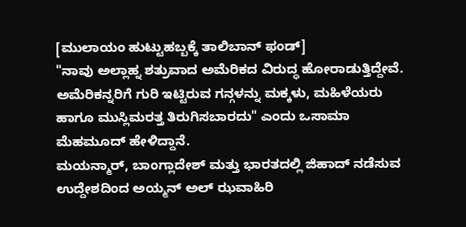[ಮುಲಾಯಂ ಹುಟ್ಟುಹಬ್ಬಕ್ಕೆ ತಾಲಿಬಾನ್ ಫಂಡ್]
"ನಾವು ಅಲ್ಲಾಹ್ನ ಶತ್ರುವಾದ ಅಮೆರಿಕದ ವಿರುದ್ಧ ಹೋರಾಡುತ್ತಿದ್ದೇವೆ. ಅಮೆರಿಕನ್ನರಿಗೆ ಗುರಿ ಇಟ್ಟಿರುವ ಗನ್ಗಳನ್ನು ಮಕ್ಕಳು, ಮಹಿಳೆಯರು ಹಾಗೂ ಮುಸ್ಲಿಮರತ್ತ ತಿರುಗಿಸಬಾರದು" ಎಂದು ಒಸಾಮಾ ಮೆಹಮೂದ್ ಹೇಳಿದ್ದಾನೆ.
ಮಯನ್ಮಾರ್, ಬಾಂಗ್ಲಾದೇಶ್ ಮತ್ತು ಭಾರತದಲ್ಲಿ ಜಿಹಾದ್ ನಡೆಸುವ ಉದ್ದೇಶದಿಂದ ಅಯ್ಮನ್ ಅಲ್ ಝವಾಹಿರಿ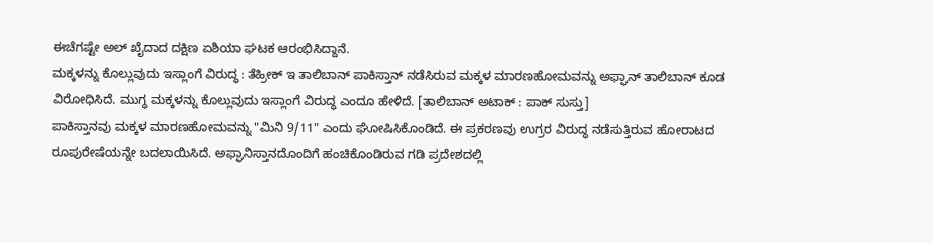ಈಚೆಗಷ್ಟೇ ಅಲ್ ಖೈದಾದ ದಕ್ಷಿಣ ಏಶಿಯಾ ಘಟಕ ಆರಂಭಿಸಿದ್ದಾನೆ.
ಮಕ್ಕಳನ್ನು ಕೊಲ್ಲುವುದು ಇಸ್ಲಾಂಗೆ ವಿರುದ್ಧ : ತೆಹ್ರೀಕ್ ಇ ತಾಲಿಬಾನ್ ಪಾಕಿಸ್ತಾನ್ ನಡೆಸಿರುವ ಮಕ್ಕಳ ಮಾರಣಹೋಮವನ್ನು ಅಫ್ಘಾನ್ ತಾಲಿಬಾನ್ ಕೂಡ ವಿರೋಧಿಸಿದೆ. ಮುಗ್ಧ ಮಕ್ಕಳನ್ನು ಕೊಲ್ಲುವುದು ಇಸ್ಲಾಂಗೆ ವಿರುದ್ಧ ಎಂದೂ ಹೇಳಿದೆ. [ತಾಲಿಬಾನ್ ಅಟಾಕ್ : ಪಾಕ್ ಸುಸ್ತು]
ಪಾಕಿಸ್ತಾನವು ಮಕ್ಕಳ ಮಾರಣಹೋಮವನ್ನು "ಮಿನಿ 9/11" ಎಂದು ಘೋಷಿಸಿಕೊಂಡಿದೆ. ಈ ಪ್ರಕರಣವು ಉಗ್ರರ ವಿರುದ್ಧ ನಡೆಸುತ್ತಿರುವ ಹೋರಾಟದ ರೂಪುರೇಷೆಯನ್ನೇ ಬದಲಾಯಿಸಿದೆ. ಅಫ್ಘಾನಿಸ್ತಾನದೊಂದಿಗೆ ಹಂಚಿಕೊಂಡಿರುವ ಗಡಿ ಪ್ರದೇಶದಲ್ಲಿ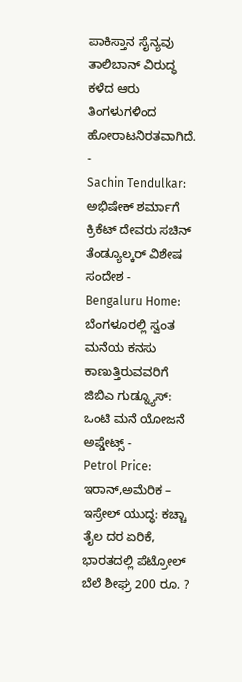ಪಾಕಿಸ್ತಾನ ಸೈನ್ಯವು ತಾಲಿಬಾನ್ ವಿರುದ್ಧ ಕಳೆದ ಆರು ತಿಂಗಳುಗಳಿಂದ ಹೋರಾಟನಿರತವಾಗಿದೆ.
-
Sachin Tendulkar: ಅಭಿಷೇಕ್ ಶರ್ಮಾಗೆ ಕ್ರಿಕೆಟ್ ದೇವರು ಸಚಿನ್ ತೆಂಡ್ಯೂಲ್ಕರ್ ವಿಶೇಷ ಸಂದೇಶ -
Bengaluru Home: ಬೆಂಗಳೂರಲ್ಲಿ ಸ್ವಂತ ಮನೆಯ ಕನಸು ಕಾಣುತ್ತಿರುವವರಿಗೆ ಜಿಬಿಎ ಗುಡ್ನ್ಯೂಸ್: ಒಂಟಿ ಮನೆ ಯೋಜನೆ ಅಪ್ಡೇಟ್ಸ್ -
Petrol Price: ಇರಾನ್,ಅಮೆರಿಕ – ಇಸ್ರೇಲ್ ಯುದ್ಧ: ಕಚ್ಚಾ ತೈಲ ದರ ಏರಿಕೆ, ಭಾರತದಲ್ಲಿ ಪೆಟ್ರೋಲ್ ಬೆಲೆ ಶೀಘ್ರ 200 ರೂ. ?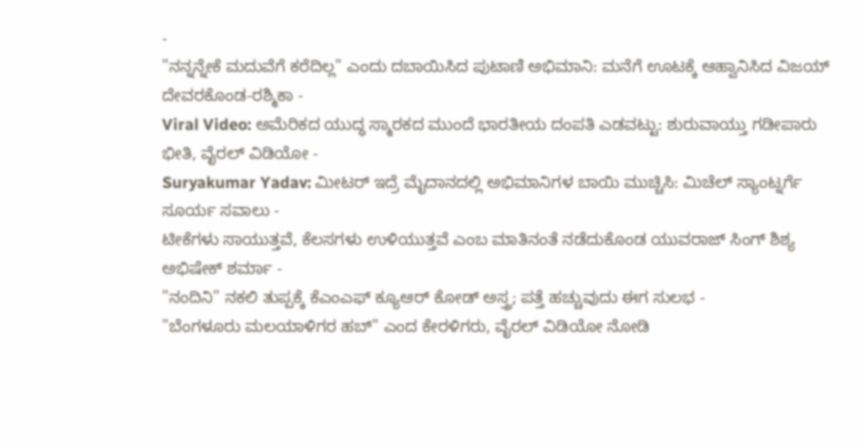-
"ನನ್ನನ್ನೇಕೆ ಮದುವೆಗೆ ಕರೆದಿಲ್ಲ" ಎಂದು ದಬಾಯಿಸಿದ ಪುಟಾಣಿ ಅಭಿಮಾನಿ: ಮನೆಗೆ ಊಟಕ್ಕೆ ಆಹ್ವಾನಿಸಿದ ವಿಜಯ್ ದೇವರಕೊಂಡ-ರಶ್ಮಿಕಾ -
Viral Video: ಅಮೆರಿಕದ ಯುದ್ಧ ಸ್ಮಾರಕದ ಮುಂದೆ ಭಾರತೀಯ ದಂಪತಿ ಎಡವಟ್ಟು: ಶುರುವಾಯ್ತು ಗಡೀಪಾರು ಭೀತಿ, ವೈರಲ್ ವಿಡಿಯೋ -
Suryakumar Yadav: ಮೀಟರ್ ಇದ್ರೆ ಮೈದಾನದಲ್ಲಿ ಅಭಿಮಾನಿಗಳ ಬಾಯಿ ಮುಚ್ಚಿಸಿ: ಮಿಚೆಲ್ ಸ್ಯಾಂಟ್ನರ್ಗೆ ಸೂರ್ಯ ಸವಾಲು -
ಟೀಕೆಗಳು ಸಾಯುತ್ತವೆ, ಕೆಲಸಗಳು ಉಳಿಯುತ್ತವೆ ಎಂಬ ಮಾತಿನಂತೆ ನಡೆದುಕೊಂಡ ಯುವರಾಜ್ ಸಿಂಗ್ ಶಿಶ್ಯ ಅಭಿಷೇಕ್ ಶರ್ಮಾ -
"ನಂದಿನಿ" ನಕಲಿ ತುಪ್ಪಕ್ಕೆ ಕೆಎಂಎಫ್ ಕ್ಯೂಆರ್ ಕೋಡ್ ಅಸ್ತ್ರ; ಪತ್ತೆ ಹಚ್ಚುವುದು ಈಗ ಸುಲಭ -
"ಬೆಂಗಳೂರು ಮಲಯಾಳಿಗರ ಹಬ್" ಎಂದ ಕೇರಳಿಗರು, ವೈರಲ್ ವಿಡಿಯೋ ನೋಡಿ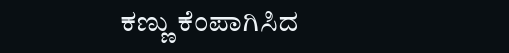ಕಣ್ಣು ಕೆಂಪಾಗಿಸಿದ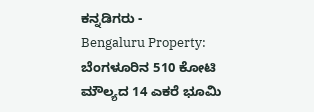ಕನ್ನಡಿಗರು -
Bengaluru Property: ಬೆಂಗಳೂರಿನ 510 ಕೋಟಿ ಮೌಲ್ಯದ 14 ಎಕರೆ ಭೂಮಿ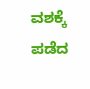ವಶಕ್ಕೆ ಪಡೆದ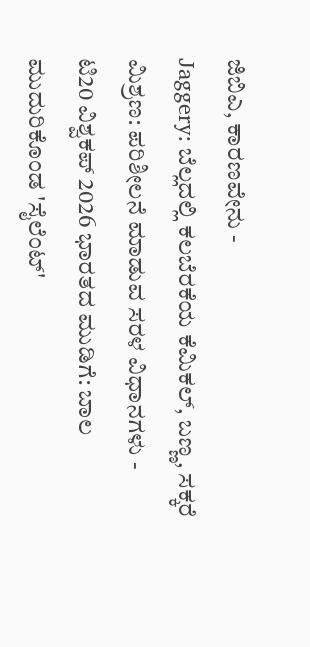ಜಿಬಿಎ, ಕಾರಣವೇನು -
Jaggery: ಬೆಲ್ಲದಲ್ಲಿ ಕಲಬೆರಕೆಯ ಕೆಮಿಕಲ್, ಬಣ್ಣ, ಸಕ್ಕರೆ ಮಿಶ್ರಣ: ಪರಿಶೀಲನೆ ಮಾಡುವ ಸರಳ ವಿಧಾನಗಳು -
ಟಿ20 ವಿಶ್ವಕಪ್ 2026 ಭಾರತದ ಮುಡಿಗೆ: ಬಾಲ ಮುದುರಿಕೊಂಡ 'ಸೈಲೆಂಟ್'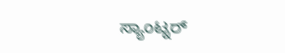ಸ್ಯಾಂಟ್ನರ್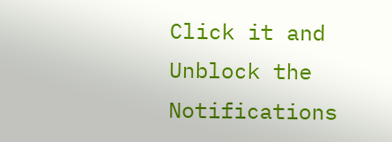Click it and Unblock the Notifications